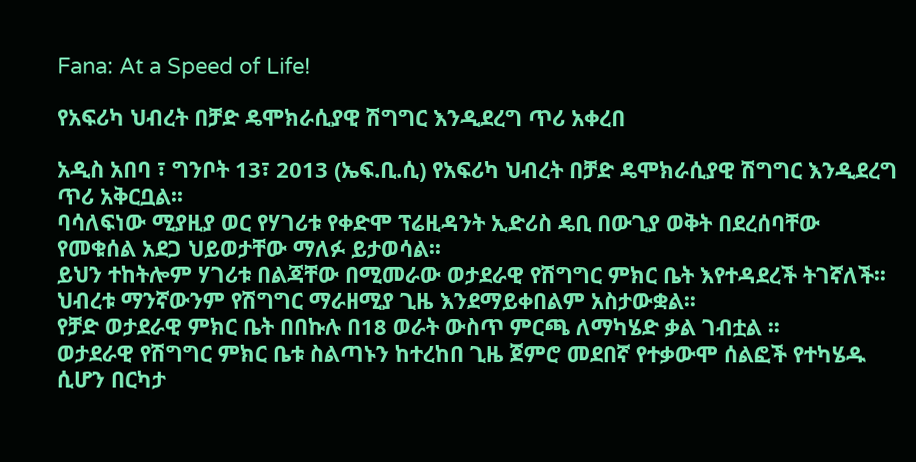Fana: At a Speed of Life!

የአፍሪካ ህብረት በቻድ ዴሞክራሲያዊ ሽግግር እንዲደረግ ጥሪ አቀረበ

አዲስ አበባ ፣ ግንቦት 13፣ 2013 (ኤፍ.ቢ.ሲ) የአፍሪካ ህብረት በቻድ ዴሞክራሲያዊ ሽግግር እንዲደረግ ጥሪ አቅርቧል፡፡
ባሳለፍነው ሚያዚያ ወር የሃገሪቱ የቀድሞ ፕሬዚዳንት ኢድሪስ ዴቢ በውጊያ ወቅት በደረሰባቸው የመቁሰል አደጋ ህይወታቸው ማለፉ ይታወሳል፡፡
ይህን ተከትሎም ሃገሪቱ በልጃቸው በሚመራው ወታደራዊ የሽግግር ምክር ቤት እየተዳደረች ትገኛለች፡፡
ህብረቱ ማንኛውንም የሽግግር ማራዘሚያ ጊዜ እንደማይቀበልም አስታውቋል፡፡
የቻድ ወታደራዊ ምክር ቤት በበኩሉ በ18 ወራት ውስጥ ምርጫ ለማካሄድ ቃል ገብቷል ፡፡
ወታደራዊ የሽግግር ምክር ቤቱ ስልጣኑን ከተረከበ ጊዜ ጀምሮ መደበኛ የተቃውሞ ሰልፎች የተካሄዱ ሲሆን በርካታ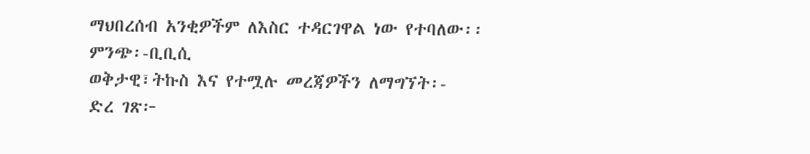ማህበረሰብ አንቂዎችም ለእስር ተዳርገዋል ነው የተባለው፡፡
ምንጭ፡-ቢቢሲ
ወቅታዊ፣ትኩስ እና የተሟሉ መረጃዎችን ለማግኘት፡-
ድረ ገጽ፦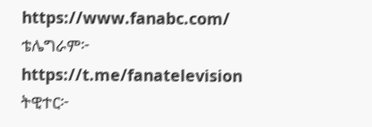https://www.fanabc.com/
ቴሌግራም፦ https://t.me/fanatelevision
ትዊተር፦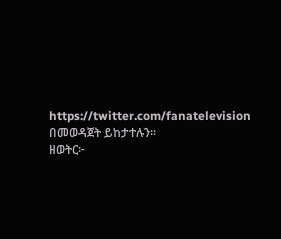https://twitter.com/fanatelevision በመወዳጀት ይከታተሉን፡፡
ዘወትር፦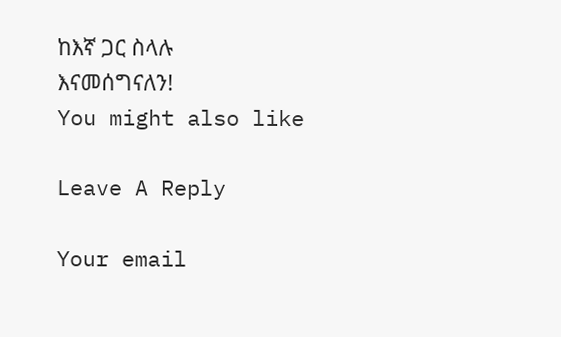ከእኛ ጋር ስላሉ እናመሰግናለን!
You might also like

Leave A Reply

Your email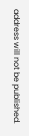address will not be published.